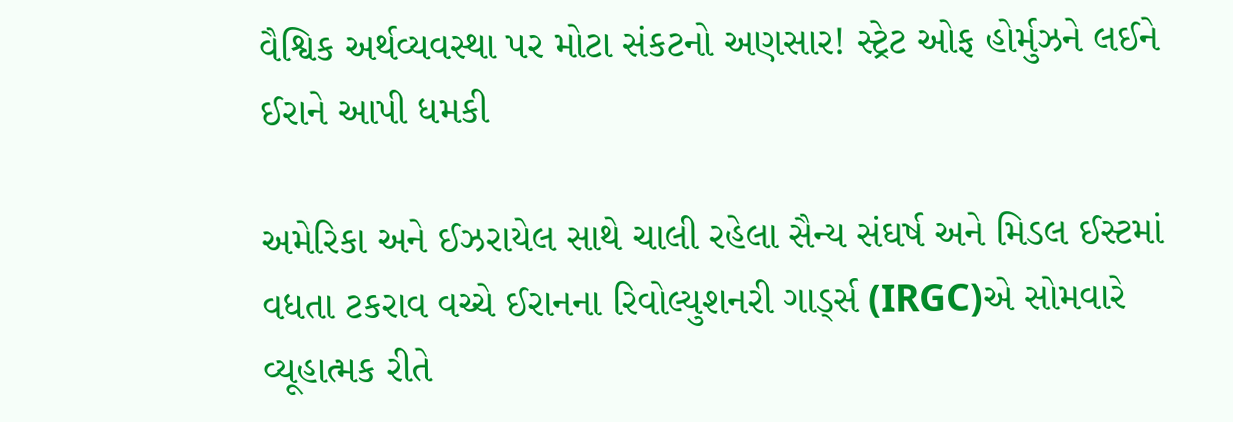વૈશ્વિક અર્થવ્યવસ્થા પર મોટા સંકટનો અણસાર! સ્ટ્રેટ ઓફ હોર્મુઝને લઈને ઈરાને આપી ધમકી

અમેરિકા અને ઈઝરાયેલ સાથે ચાલી રહેલા સૈન્ય સંઘર્ષ અને મિડલ ઈસ્ટમાં વધતા ટકરાવ વચ્ચે ઈરાનના રિવોલ્યુશનરી ગાર્ડ્સ (IRGC)એ સોમવારે વ્યૂહાત્મક રીતે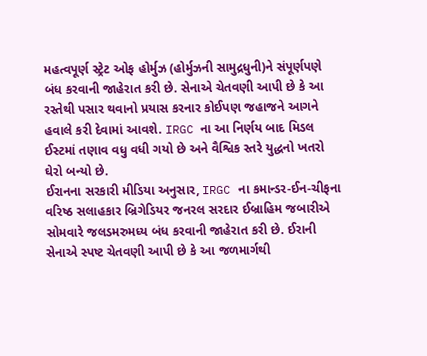મહત્વપૂર્ણ સ્ટ્રેટ ઓફ હોર્મુઝ (હોર્મુઝની સામુદ્રધુની)ને સંપૂર્ણપણે બંધ કરવાની જાહેરાત કરી છે. સેનાએ ચેતવણી આપી છે કે આ રસ્તેથી પસાર થવાનો પ્રયાસ કરનાર કોઈપણ જહાજને આગને હવાલે કરી દેવામાં આવશે. IRGC ના આ નિર્ણય બાદ મિડલ ઈસ્ટમાં તણાવ વધુ વધી ગયો છે અને વૈશ્વિક સ્તરે યુદ્ધનો ખતરો ઘેરો બન્યો છે.
ઈરાનના સરકારી મીડિયા અનુસાર, IRGC ના કમાન્ડર-ઈન-ચીફના વરિષ્ઠ સલાહકાર બ્રિગેડિયર જનરલ સરદાર ઈબ્રાહિમ જબારીએ સોમવારે જલડમરુમધ્ય બંધ કરવાની જાહેરાત કરી છે. ઈરાની સેનાએ સ્પષ્ટ ચેતવણી આપી છે કે આ જળમાર્ગથી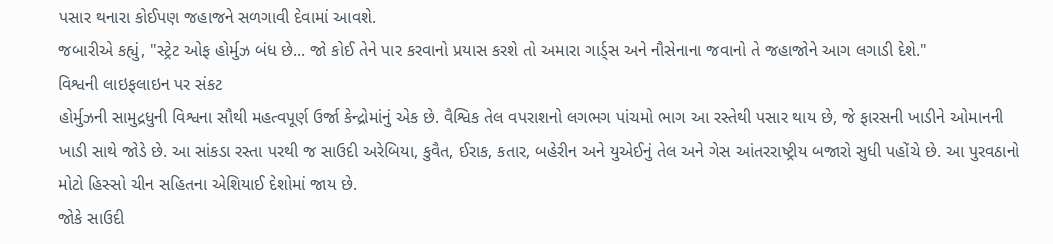પસાર થનારા કોઈપણ જહાજને સળગાવી દેવામાં આવશે.
જબારીએ કહ્યું, "સ્ટ્રેટ ઓફ હોર્મુઝ બંધ છે... જો કોઈ તેને પાર કરવાનો પ્રયાસ કરશે તો અમારા ગાર્ડ્સ અને નૌસેનાના જવાનો તે જહાજોને આગ લગાડી દેશે."
વિશ્વની લાઇફલાઇન પર સંકટ
હોર્મુઝની સામુદ્રધુની વિશ્વના સૌથી મહત્વપૂર્ણ ઉર્જા કેન્દ્રોમાંનું એક છે. વૈશ્વિક તેલ વપરાશનો લગભગ પાંચમો ભાગ આ રસ્તેથી પસાર થાય છે, જે ફારસની ખાડીને ઓમાનની ખાડી સાથે જોડે છે. આ સાંકડા રસ્તા પરથી જ સાઉદી અરેબિયા, કુવૈત, ઈરાક, કતાર, બહેરીન અને યુએઈનું તેલ અને ગેસ આંતરરાષ્ટ્રીય બજારો સુધી પહોંચે છે. આ પુરવઠાનો મોટો હિસ્સો ચીન સહિતના એશિયાઈ દેશોમાં જાય છે.
જોકે સાઉદી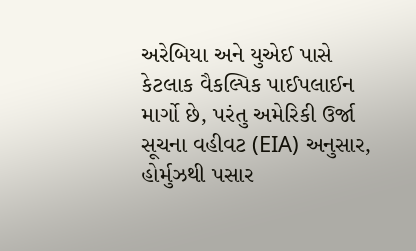અરેબિયા અને યુએઈ પાસે કેટલાક વૈકલ્પિક પાઈપલાઈન માર્ગો છે, પરંતુ અમેરિકી ઉર્જા સૂચના વહીવટ (EIA) અનુસાર, હોર્મુઝથી પસાર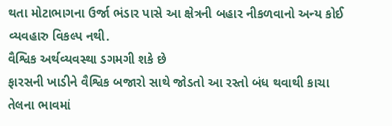થતા મોટાભાગના ઉર્જા ભંડાર પાસે આ ક્ષેત્રની બહાર નીકળવાનો અન્ય કોઈ વ્યવહારુ વિકલ્પ નથી.
વૈશ્વિક અર્થવ્યવસ્થા ડગમગી શકે છે
ફારસની ખાડીને વૈશ્વિક બજારો સાથે જોડતો આ રસ્તો બંધ થવાથી કાચા તેલના ભાવમાં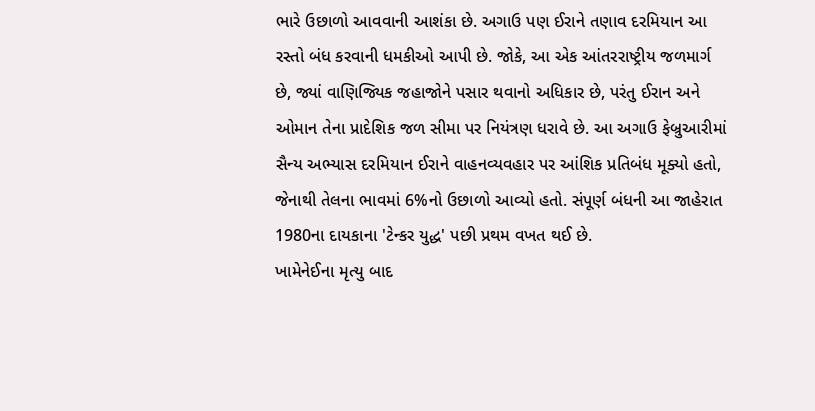ભારે ઉછાળો આવવાની આશંકા છે. અગાઉ પણ ઈરાને તણાવ દરમિયાન આ રસ્તો બંધ કરવાની ધમકીઓ આપી છે. જોકે, આ એક આંતરરાષ્ટ્રીય જળમાર્ગ છે, જ્યાં વાણિજ્યિક જહાજોને પસાર થવાનો અધિકાર છે, પરંતુ ઈરાન અને ઓમાન તેના પ્રાદેશિક જળ સીમા પર નિયંત્રણ ધરાવે છે. આ અગાઉ ફેબ્રુઆરીમાં સૈન્ય અભ્યાસ દરમિયાન ઈરાને વાહનવ્યવહાર પર આંશિક પ્રતિબંધ મૂક્યો હતો, જેનાથી તેલના ભાવમાં 6%નો ઉછાળો આવ્યો હતો. સંપૂર્ણ બંધની આ જાહેરાત 1980ના દાયકાના 'ટેન્કર યુદ્ધ' પછી પ્રથમ વખત થઈ છે.
ખામેનેઈના મૃત્યુ બાદ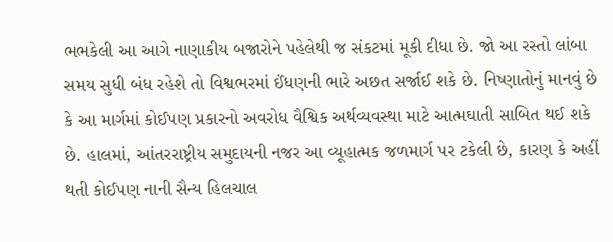ભભકેલી આ આગે નાણાકીય બજારોને પહેલેથી જ સંકટમાં મૂકી દીધા છે. જો આ રસ્તો લાંબા સમય સુધી બંધ રહેશે તો વિશ્વભરમાં ઈંધણની ભારે અછત સર્જાઈ શકે છે. નિષ્ણાતોનું માનવું છે કે આ માર્ગમાં કોઈપણ પ્રકારનો અવરોધ વૈશ્વિક અર્થવ્યવસ્થા માટે આત્મઘાતી સાબિત થઈ શકે છે. હાલમાં, આંતરરાષ્ટ્રીય સમુદાયની નજર આ વ્યૂહાત્મક જળમાર્ગ પર ટકેલી છે, કારણ કે અહીં થતી કોઈપણ નાની સૈન્ય હિલચાલ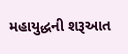મહાયુદ્ધની શરૂઆત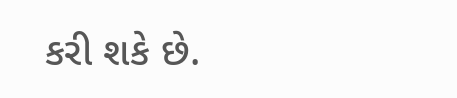કરી શકે છે.